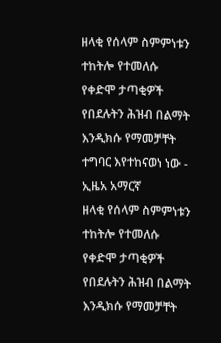ዘላቂ የሰላም ስምምነቱን ተከትሎ የተመለሱ የቀድሞ ታጣቂዎች የበደሉትን ሕዝብ በልማት እንዲክሱ የማመቻቸት ተግባር እየተከናወነ ነው - ኢዜአ አማርኛ
ዘላቂ የሰላም ስምምነቱን ተከትሎ የተመለሱ የቀድሞ ታጣቂዎች የበደሉትን ሕዝብ በልማት እንዲክሱ የማመቻቸት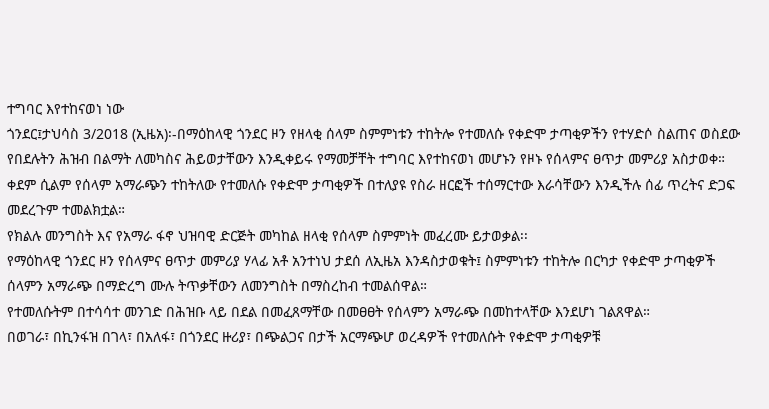ተግባር እየተከናወነ ነው
ጎንደር፤ታህሳስ 3/2018 (ኢዜአ)፡-በማዕከላዊ ጎንደር ዞን የዘላቂ ሰላም ስምምነቱን ተከትሎ የተመለሱ የቀድሞ ታጣቂዎችን የተሃድሶ ስልጠና ወስደው የበደሉትን ሕዝብ በልማት ለመካስና ሕይወታቸውን እንዲቀይሩ የማመቻቸት ተግባር እየተከናወነ መሆኑን የዞኑ የሰላምና ፀጥታ መምሪያ አስታወቀ።
ቀደም ሲልም የሰላም አማራጭን ተከትለው የተመለሱ የቀድሞ ታጣቂዎች በተለያዩ የስራ ዘርፎች ተሰማርተው እራሳቸውን እንዲችሉ ሰፊ ጥረትና ድጋፍ መደረጉም ተመልክቷል።
የክልሉ መንግስት እና የአማራ ፋኖ ህዝባዊ ድርጅት መካከል ዘላቂ የሰላም ስምምነት መፈረሙ ይታወቃል፡፡
የማዕከላዊ ጎንደር ዞን የሰላምና ፀጥታ መምሪያ ሃላፊ አቶ አንተነህ ታደሰ ለኢዜአ እንዳስታወቁት፤ ስምምነቱን ተከትሎ በርካታ የቀድሞ ታጣቂዎች ሰላምን አማራጭ በማድረግ ሙሉ ትጥቃቸውን ለመንግስት በማስረከብ ተመልሰዋል።
የተመለሱትም በተሳሳተ መንገድ በሕዝቡ ላይ በደል በመፈጸማቸው በመፀፀት የሰላምን አማራጭ በመከተላቸው እንደሆነ ገልጸዋል።
በወገራ፣ በኪንፋዝ በገላ፣ በአለፋ፣ በጎንደር ዙሪያ፣ በጭልጋና በታች አርማጭሆ ወረዳዎች የተመለሱት የቀድሞ ታጣቂዎቹ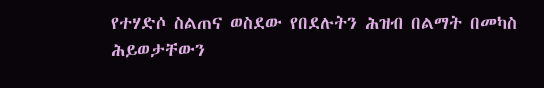የተሃድሶ ስልጠና ወስደው የበደሉትን ሕዝብ በልማት በመካስ ሕይወታቸውን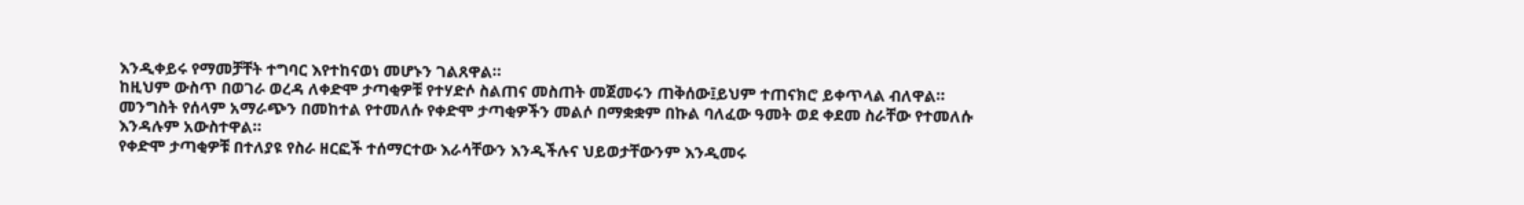እንዲቀይሩ የማመቻቸት ተግባር እየተከናወነ መሆኑን ገልጸዋል።
ከዚህም ውስጥ በወገራ ወረዳ ለቀድሞ ታጣቂዎቹ የተሃድሶ ስልጠና መስጠት መጀመሩን ጠቅሰው፤ይህም ተጠናክሮ ይቀጥላል ብለዋል።
መንግስት የሰላም አማራጭን በመከተል የተመለሱ የቀድሞ ታጣቂዎችን መልሶ በማቋቋም በኩል ባለፈው ዓመት ወደ ቀደመ ስራቸው የተመለሱ እንዳሉም አውስተዋል።
የቀድሞ ታጣቂዎቹ በተለያዩ የስራ ዘርፎች ተሰማርተው እራሳቸውን እንዲችሉና ህይወታቸውንም እንዲመሩ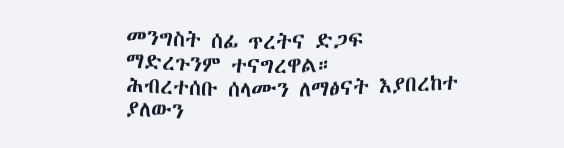መንግስት ሰፊ ጥረትና ድጋፍ ማድረጉንም ተናግረዋል።
ሕብረተሰቡ ሰላሙን ለማፅናት እያበረከተ ያለውን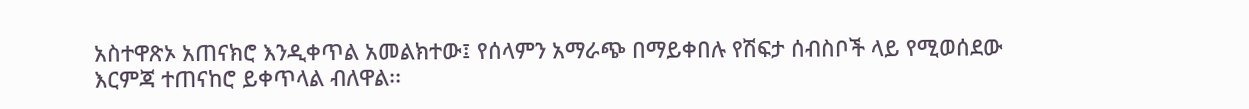አስተዋጽኦ አጠናክሮ እንዲቀጥል አመልክተው፤ የሰላምን አማራጭ በማይቀበሉ የሽፍታ ሰብስቦች ላይ የሚወሰደው እርምጃ ተጠናከሮ ይቀጥላል ብለዋል፡፡